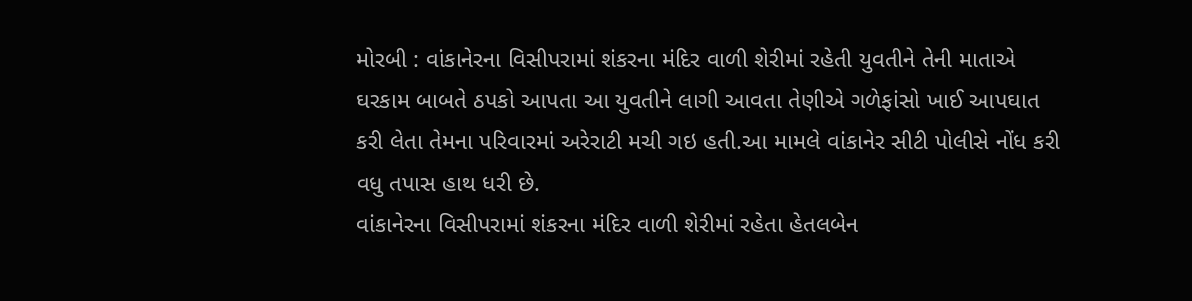મોરબી : વાંકાનેરના વિસીપરામાં શંકરના મંદિર વાળી શેરીમાં રહેતી યુવતીને તેની માતાએ ઘરકામ બાબતે ઠપકો આપતા આ યુવતીને લાગી આવતા તેણીએ ગળેફાંસો ખાઈ આપઘાત કરી લેતા તેમના પરિવારમાં અરેરાટી મચી ગઇ હતી.આ મામલે વાંકાનેર સીટી પોલીસે નોંધ કરી વધુ તપાસ હાથ ધરી છે.
વાંકાનેરના વિસીપરામાં શંકરના મંદિર વાળી શેરીમાં રહેતા હેતલબેન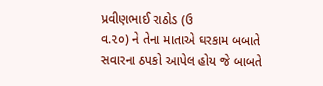પ્રવીણભાઈ રાઠોડ (ઉ
વ.૨૦) ને તેના માતાએ ઘરકામ બબાતે સવારના ઠપકો આપેલ હોય જે બાબતે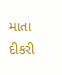માતા દીકરી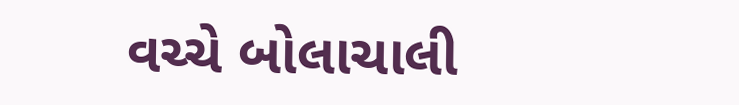વચ્ચે બોલાચાલી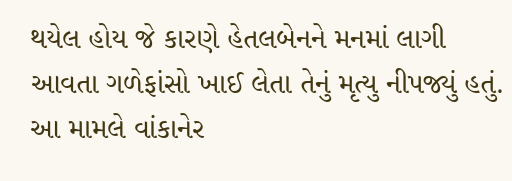થયેલ હોય જે કારણે હેતલબેનને મનમાં લાગી આવતા ગળેફાંસો ખાઈ લેતા તેનું મૃત્યુ નીપજ્યું હતું. આ મામલે વાંકાનેર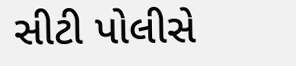સીટી પોલીસે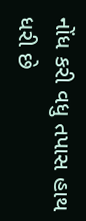નોંધ કરી વધુ તપાસ હાથ ધરી છે